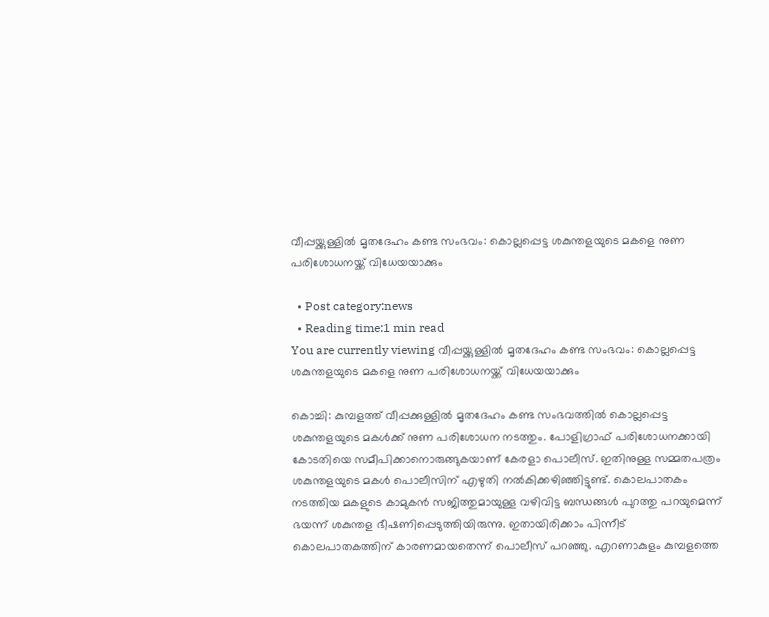വീപ്പയ്ക്കുള്ളില്‍ മൃതദേഹം കണ്ട സംഭവം: കൊല്ലപ്പെട്ട ശകുന്തളയുടെ മകളെ നുണ പരിശോധനയ്ക്ക് വിധേയയാക്കും

  • Post category:news
  • Reading time:1 min read
You are currently viewing വീപ്പയ്ക്കുള്ളില്‍ മൃതദേഹം കണ്ട സംഭവം: കൊല്ലപ്പെട്ട ശകുന്തളയുടെ മകളെ നുണ പരിശോധനയ്ക്ക് വിധേയയാക്കും

കൊച്ചി: കുമ്പളത്ത് വീപ്പക്കുള്ളില്‍ മൃതദേഹം കണ്ട സംഭവത്തില്‍ കൊല്ലപ്പെട്ട ശകുന്തളയുടെ മകള്‍ക്ക് നുണ പരിശോധന നടത്തും. പോളിഗ്രാഫ് പരിശോധനക്കായി കോടതിയെ സമീപിക്കാനൊരുങ്ങുകയാണ് കേരളാ പൊലീസ്. ഇതിനുള്ള സമ്മതപത്രം ശകുന്തളയുടെ മകള്‍ പൊലീസിന് എഴുതി നല്‍കിക്കഴിഞ്ഞിട്ടുണ്ട്. കൊലപാതകം നടത്തിയ മകളുടെ കാമുകന്‍ സജിത്തുമായുള്ള വഴിവിട്ട ബന്ധങ്ങള്‍ പുറത്തു പറയുമെന്ന് ഭയന്ന് ശകുന്തള ഭീഷണിപ്പെടുത്തിയിരുന്നു. ഇതായിരിക്കാം പിന്നീട് കൊലപാതകത്തിന് കാരണമായതെന്ന് പൊലീസ് പറഞ്ഞു. എറണാകുളം കുമ്പളത്തെ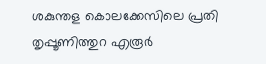ശകുന്തള കൊലക്കേസിലെ പ്രതി തൃപ്പൂണിത്തുറ എരൂര്‍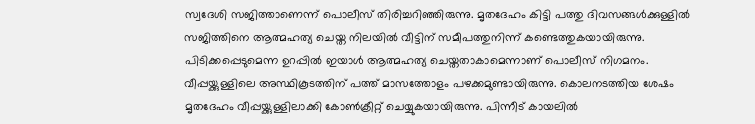സ്വദേശി സജിത്താണെന്ന് പൊലീസ് തിരിച്ചറിഞ്ഞിരുന്നു. മൃതദേഹം കിട്ടി പത്തു ദിവസങ്ങള്‍ക്കുള്ളില്‍ സജിത്തിനെ ആത്മഹത്യ ചെയ്ത നിലയില്‍ വീട്ടിന് സമീപത്തുനിന്ന് കണ്ടെത്തുകയായിരുന്നു. പിടിക്കപ്പെടുമെന്ന ഉറപ്പില്‍ ഇയാള്‍ ആത്മഹത്യ ചെയ്തതാകാമെന്നാണ് പൊലീസ് നിഗമനം. വീപ്പയ്ക്കുള്ളിലെ അസ്ഥികൂടത്തിന് പത്ത് മാസത്തോളം പഴക്കമുണ്ടായിരുന്നു. കൊലനടത്തിയ ശേഷം മൃതദേഹം വീപ്പയ്ക്കുള്ളിലാക്കി കോണ്‍ക്രീറ്റ് ചെയ്യുകയായിരുന്നു. പിന്നീട് കായലില്‍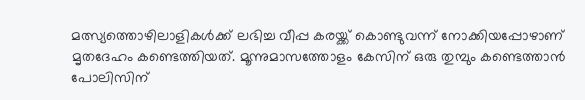മത്സ്യത്തൊഴിലാളികള്‍ക്ക് ലഭിച്ച വീപ്പ കരയ്ക്ക് കൊണ്ടുവന്ന് നോക്കിയപ്പോഴാണ് മൃതദേഹം കണ്ടെത്തിയത്. മൂന്നുമാസത്തോളം കേസിന് ഒരു തുമ്പും കണ്ടെത്താന്‍ പോലിസിന്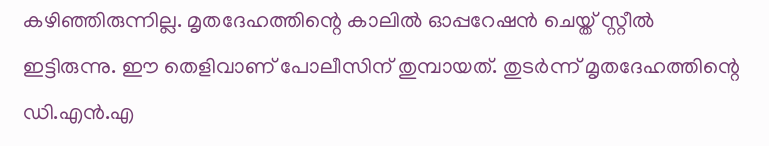കഴിഞ്ഞിരുന്നില്ല. മൃതദേഹത്തിന്റെ കാലില്‍ ഓപ്പറേഷന്‍ ചെയ്ത് സ്റ്റീല്‍ ഇട്ടിരുന്നു. ഈ തെളിവാണ് പോലീസിന് തുമ്പായത്. തുടര്‍ന്ന് മൃതദേഹത്തിന്റെ ഡി.എന്‍.എ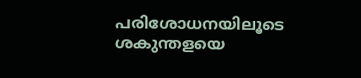പരിശോധനയിലൂടെ ശകുന്തളയെ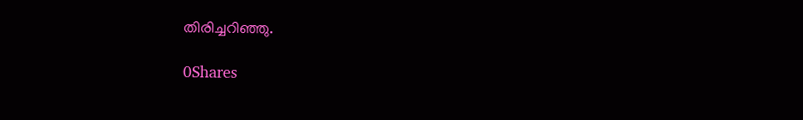തിരിച്ചറിഞ്ഞു.

0Shares